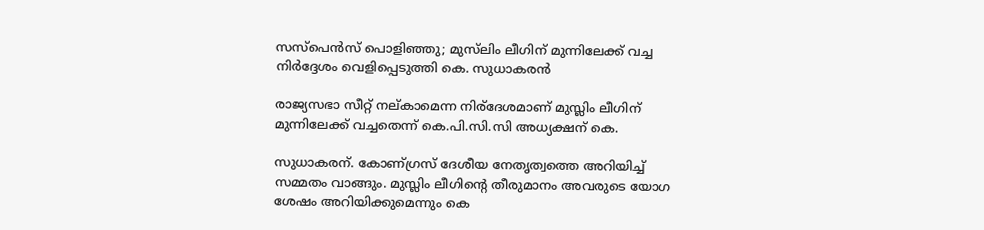സസ്‌പെന്‍സ് പൊളിഞ്ഞു; മുസ്‌ലിം ലീഗിന് മുന്നിലേക്ക് വച്ച നിര്‍ദ്ദേശം വെളിപ്പെടുത്തി കെ. സുധാകരന്‍

രാജ്യസഭാ സീറ്റ് നല്കാമെന്ന നിര്‌ദേശമാണ് മുസ്ലിം ലീഗിന് മുന്നിലേക്ക് വച്ചതെന്ന് കെ.പി.സി.സി അധ്യക്ഷന് കെ.

സുധാകരന്. കോണ്ഗ്രസ് ദേശീയ നേതൃത്വത്തെ അറിയിച്ച് സമ്മതം വാങ്ങും. മുസ്ലിം ലീഗിന്റെ തീരുമാനം അവരുടെ യോഗ ശേഷം അറിയിക്കുമെന്നും കെ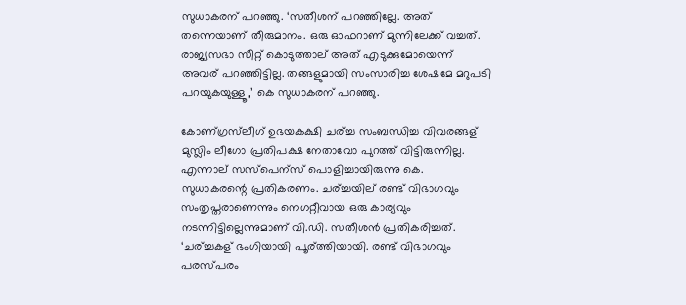സുധാകരന് പറഞ്ഞു. ‘സതീശന് പറഞ്ഞില്ലേ. അത് തന്നെയാണ് തീരുമാനം. ഒരു ഓഫറാണ് മുന്നിലേക്ക് വച്ചത്. രാജ്യസഭാ സീറ്റ് കൊടുത്താല് അത് എടുക്കുമോയെന്ന് അവര് പറഞ്ഞിട്ടില്ല. തങ്ങളുമായി സംസാരിച്ച ശേഷമേ മറുപടി പറയുകയുള്ളൂ,’ കെ സുധാകരന് പറഞ്ഞു.

കോണ്ഗ്രസ്‌ലീഗ് ഉഭയകക്ഷി ചര്ച്ച സംബന്ധിച്ച വിവരങ്ങള് മുസ്ലിം ലീഗോ പ്രതിപക്ഷ നേതാവോ പുറത്ത് വിട്ടിരുന്നില്ല. എന്നാല് സസ്‌പെന്‌സ് പൊളിച്ചായിരുന്നു കെ. സുധാകരന്റെ പ്രതികരണം. ചര്ച്ചയില് രണ്ട് വിഭാഗവും സംതൃപ്തരാണെന്നും നെഗറ്റീവായ ഒരു കാര്യവും നടന്നിട്ടില്ലെന്നുമാണ് വി.ഡി. സതീശന്‍ പ്രതികരിച്ചത്. ‘ചര്ച്ചകള് ഭംഗിയായി പൂര്ത്തിയായി. രണ്ട് വിഭാഗവും പരസ്പരം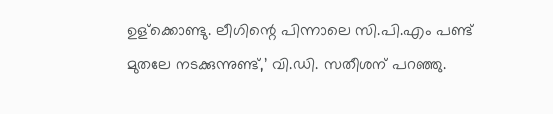ഉള്‌ക്കൊണ്ടു. ലീഗിന്റെ പിന്നാലെ സി.പി.എം പണ്ട് മുതലേ നടക്കുന്നുണ്ട്,’ വി.ഡി. സതീശന് പറഞ്ഞു.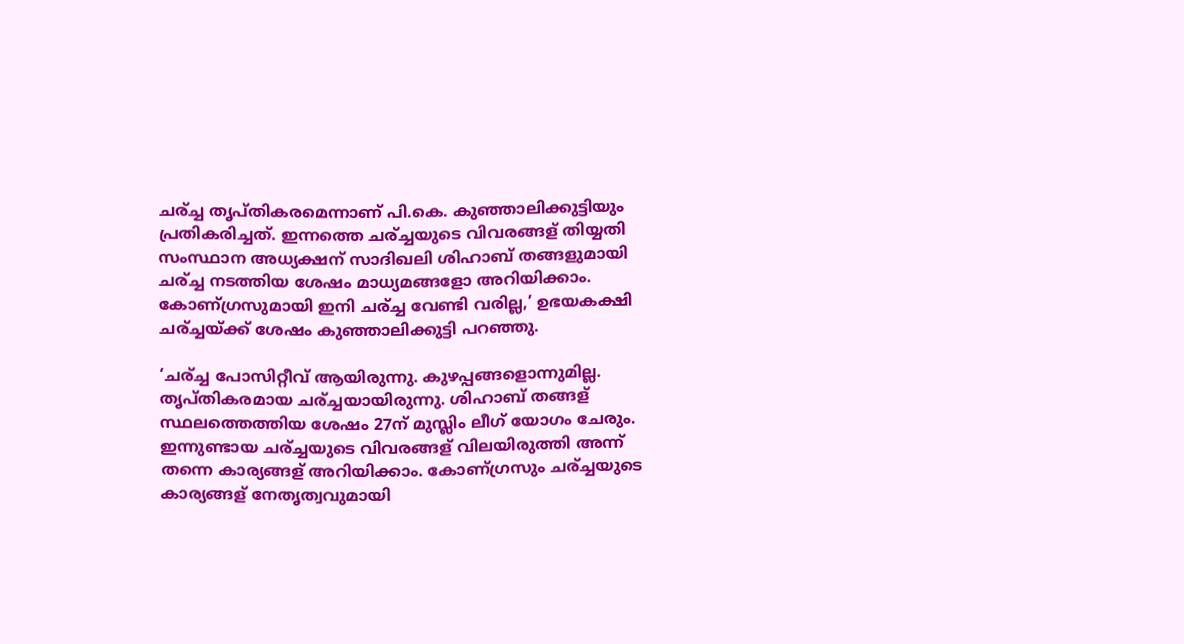ചര്ച്ച തൃപ്തികരമെന്നാണ് പി.കെ. കുഞ്ഞാലിക്കുട്ടിയും പ്രതികരിച്ചത്. ഇന്നത്തെ ചര്ച്ചയുടെ വിവരങ്ങള് തിയ്യതി സംസ്ഥാന അധ്യക്ഷന് സാദിഖലി ശിഹാബ് തങ്ങളുമായി ചര്ച്ച നടത്തിയ ശേഷം മാധ്യമങ്ങളോ അറിയിക്കാം. കോണ്ഗ്രസുമായി ഇനി ചര്ച്ച വേണ്ടി വരില്ല,’ ഉഭയകക്ഷി ചര്ച്ചയ്ക്ക് ശേഷം കുഞ്ഞാലിക്കുട്ടി പറഞ്ഞു.

‘ചര്ച്ച പോസിറ്റീവ് ആയിരുന്നു. കുഴപ്പങ്ങളൊന്നുമില്ല. തൃപ്തികരമായ ചര്ച്ചയായിരുന്നു. ശിഹാബ് തങ്ങള് സ്ഥലത്തെത്തിയ ശേഷം 27ന് മുസ്ലിം ലീഗ് യോഗം ചേരും. ഇന്നുണ്ടായ ചര്ച്ചയുടെ വിവരങ്ങള് വിലയിരുത്തി അന്ന് തന്നെ കാര്യങ്ങള് അറിയിക്കാം. കോണ്ഗ്രസും ചര്ച്ചയുടെ കാര്യങ്ങള് നേതൃത്വവുമായി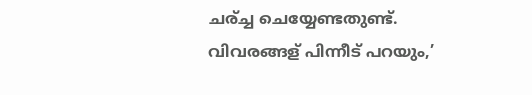ചര്ച്ച ചെയ്യേണ്ടതുണ്ട്. വിവരങ്ങള് പിന്നീട് പറയും,’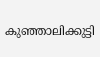കുഞ്ഞാലിക്കുട്ടി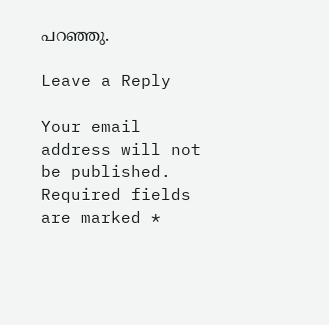പറഞ്ഞു.

Leave a Reply

Your email address will not be published. Required fields are marked *